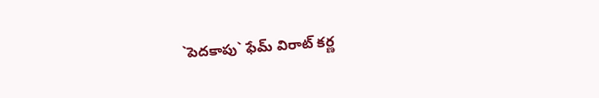`పెదకాపు` ఫేమ్ విరాట్ కర్ణ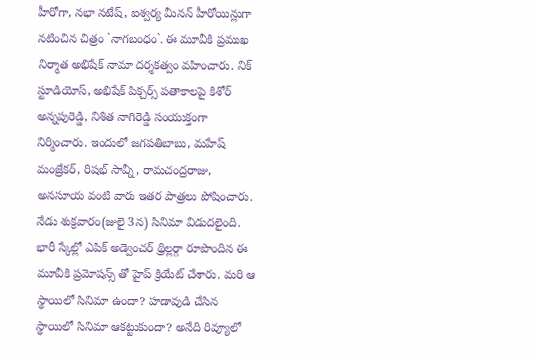హీరోగా, నభా నటేష్, ఐశ్వర్య మీనన్ హీరోయిన్లుగా నటించిన చిత్రం `నాగబంధం`. ఈ మూవీకి ప్రముఖ నిర్మాత అభిషేక్ నామా దర్శకత్వం వహించారు. నిక్ స్టూడియోస్, అభిషేక్ పిక్చర్స్ పతాకాలపై కిశోర్ అన్నపురెడ్డి, నిశిత నాగిరెడ్డి సంయుక్తంగా నిర్మించారు. ఇందులో జగపతిబాబు, మహేష్ మంజ్రేకర్, రిషభ్ సావ్నీ, రామచంద్రరాజు, అనసూయ వంటి వారు ఇతర పాత్రలు పోషించారు. నేడు శుక్రవారం(జులై 3న) సినిమా విడుదలైంది. భారీ స్కేల్లో ఎపిక్ అడ్వెంచర్ థ్రిల్లర్గా రూపొందిన ఈ మూవీకి ప్రమోషన్స్ తో హైప్ క్రియేట్ చేశారు. మరి ఆ స్థాయిలో సినిమా ఉందా? హడావుడి చేసిన స్థాయిలో సినిమా ఆకట్టుకుందా? అనేది రివ్యూలో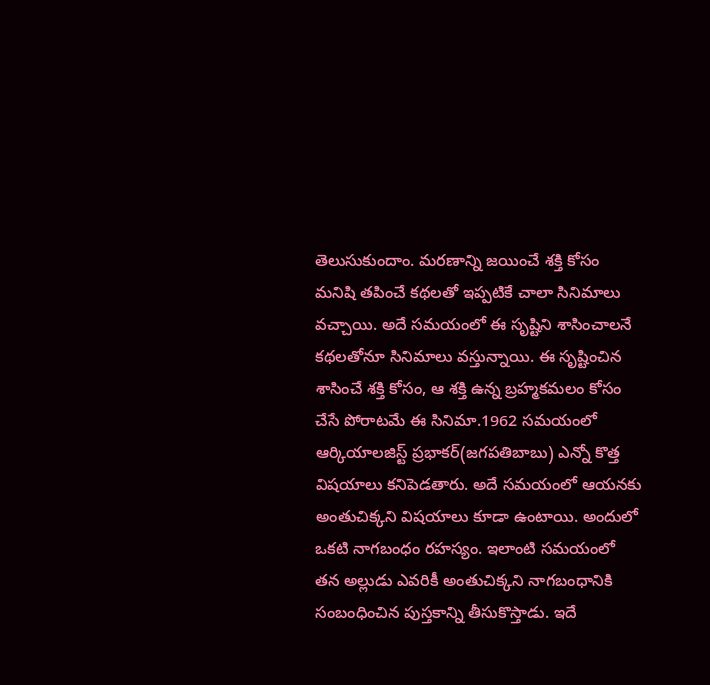తెలుసుకుందాం. మరణాన్ని జయించే శక్తి కోసం మనిషి తపించే కథలతో ఇప్పటికే చాలా సినిమాలు వచ్చాయి. అదే సమయంలో ఈ సృష్టిని శాసించాలనే కథలతోనూ సినిమాలు వస్తున్నాయి. ఈ సృష్టించిన శాసించే శక్తి కోసం, ఆ శక్తి ఉన్న బ్రహ్మకమలం కోసం చేసే పోరాటమే ఈ సినిమా.1962 సమయంలో ఆర్కియాలజిస్ట్ ప్రభాకర్(జగపతిబాబు) ఎన్నో కొత్త విషయాలు కనిపెడతారు. అదే సమయంలో ఆయనకు అంతుచిక్కని విషయాలు కూడా ఉంటాయి. అందులో ఒకటి నాగబంధం రహస్యం. ఇలాంటి సమయంలో తన అల్లుడు ఎవరికీ అంతుచిక్కని నాగబంధానికి సంబంధించిన పుస్తకాన్ని తీసుకొస్తాడు. ఇదే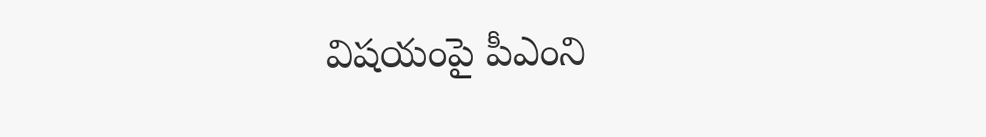విషయంపై పీఎంని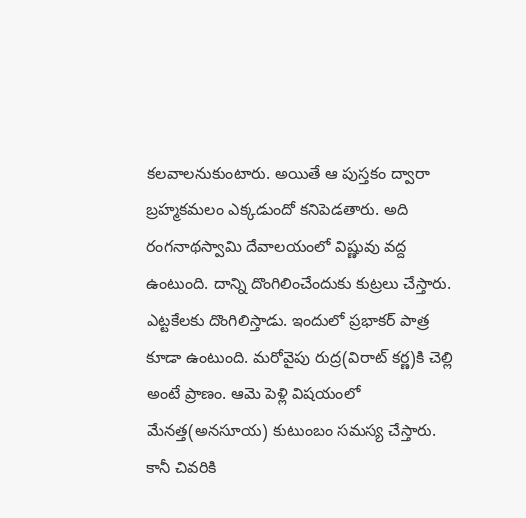కలవాలనుకుంటారు. అయితే ఆ పుస్తకం ద్వారా బ్రహ్మకమలం ఎక్కడుందో కనిపెడతారు. అది రంగనాథస్వామి దేవాలయంలో విష్ణువు వద్ద ఉంటుంది. దాన్ని దొంగిలించేందుకు కుట్రలు చేస్తారు. ఎట్టకేలకు దొంగిలిస్తాడు. ఇందులో ప్రభాకర్ పాత్ర కూడా ఉంటుంది. మరోవైపు రుద్ర(విరాట్ కర్ణ)కి చెల్లి అంటే ప్రాణం. ఆమె పెళ్లి విషయంలో మేనత్త(అనసూయ) కుటుంబం సమస్య చేస్తారు. కానీ చివరికి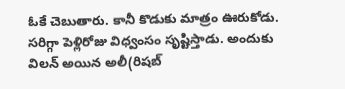ఓకే చెబుతారు. కానీ కొడుకు మాత్రం ఊరుకోడు. సరిగ్గా పెళ్లిరోజు విధ్వంసం సృష్టిస్తాడు. అందుకు విలన్ అయిన అలీ(రిషబ్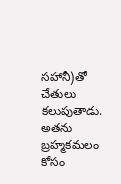సహానీ)తో చేతులు కలుపుతాడు. అతను బ్రహ్మకమలం కోసం